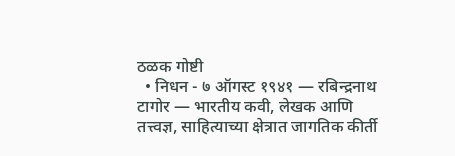ठळक गोष्टी
  • निधन - ७ ऑगस्ट १९४१ — रबिन्द्रनाथ टागोर — भारतीय कवी, लेखक आणि तत्त्वज्ञ, साहित्याच्या क्षेत्रात जागतिक कीर्ती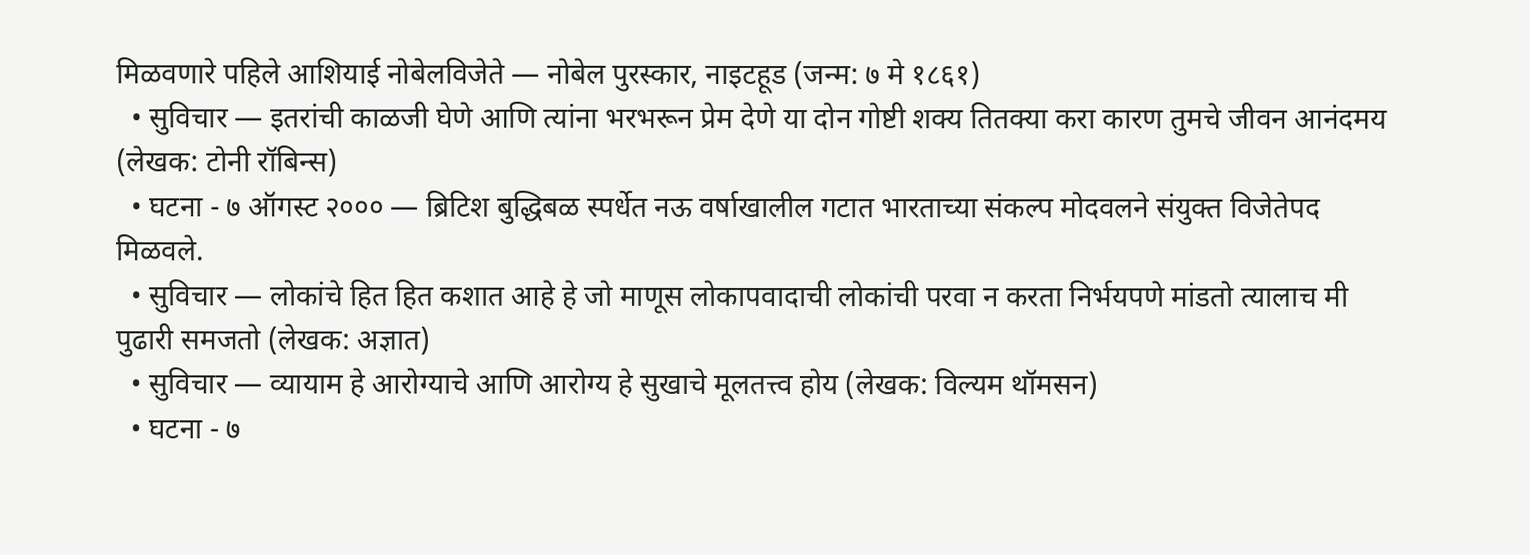मिळवणारे पहिले आशियाई नोबेलविजेते — नोबेल पुरस्कार, नाइटहूड (जन्म: ७ मे १८६१)
  • सुविचार — इतरांची काळजी घेणे आणि त्यांना भरभरून प्रेम देणे या दोन गोष्टी शक्य तितक्या करा कारण तुमचे जीवन आनंदमय (लेखक: टोनी रॉबिन्स)
  • घटना - ७ ऑगस्ट २००० — ब्रिटिश बुद्धिबळ स्पर्धेत नऊ वर्षाखालील गटात भारताच्या संकल्प मोदवलने संयुक्त विजेतेपद मिळवले.
  • सुविचार — लोकांचे हित हित कशात आहे हे जो माणूस लोकापवादाची लोकांची परवा न करता निर्भयपणे मांडतो त्यालाच मी पुढारी समजतो (लेखक: अज्ञात)
  • सुविचार — व्यायाम हे आरोग्याचे आणि आरोग्य हे सुखाचे मूलतत्त्व होय (लेखक: विल्यम थॉमसन)
  • घटना - ७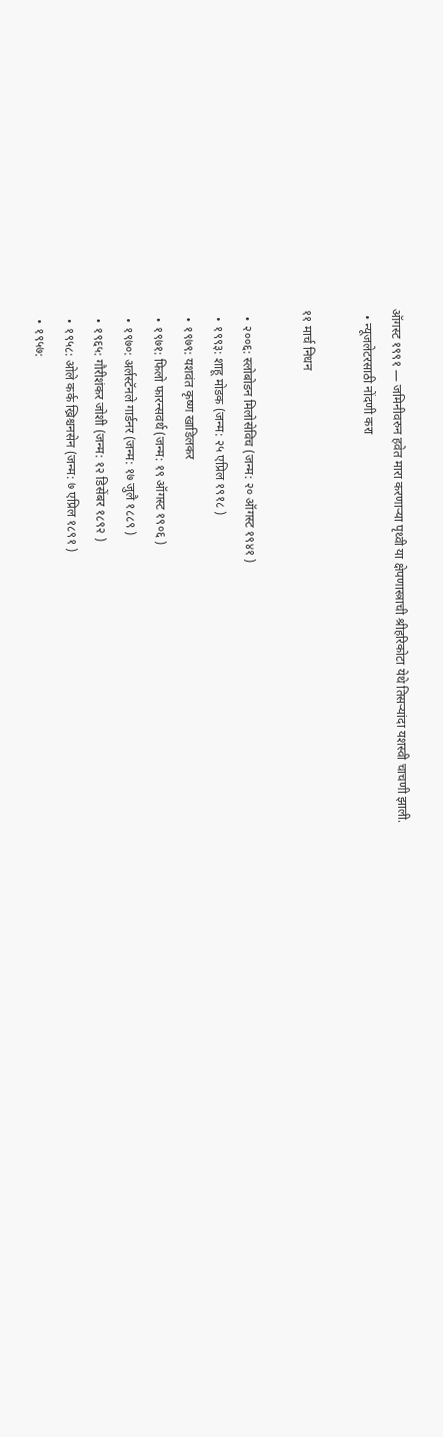ऑगस्ट १९९१ — जमिनीवरुन हवेत मारा करणार्‍या पृथ्वी या क्षेपणास्त्राची श्रीहरिकोटा येथे तिसर्‍यांदा यशस्वी चाचणी झाली.
  • न्यूजलेटरसाठी नोंदणी करा

११ मार्च निधन

  • २००६: स्लोबोडन मिलोसेविच (जन्म: २० ऑगस्ट १९४१ )
  • १९९३: शाहू मोडक (जन्म: २५ एप्रिल १९१८ )
  • १९७९: यशवंत कृष्ण खाडिलकर
  • १९७१: फिलो फारन्सवर्थ (जन्म: १९ ऑगस्ट १९०६ )
  • १९७०: अर्लस्टॅनले गार्डनर (जन्म: १७ जुलै १८८९ )
  • १९६५: गौरीशंकर जोशी (जन्म: १२ डिसेंबर १८९२ )
  • १९५८: ओले कर्क ख्रिश्चनसेन (जन्म: ७ एप्रिल १८९१ )
  • १९५७: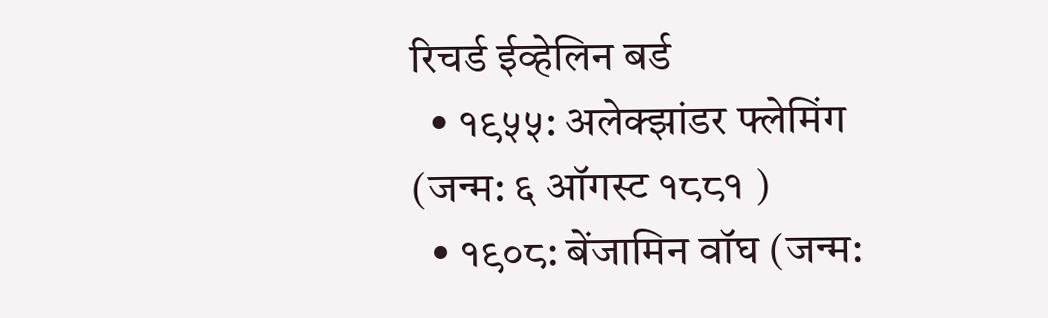रिचर्ड ईव्हेलिन बर्ड
  • १९५५: अलेक्झांडर फ्लेमिंग (जन्म: ६ ऑगस्ट १८८१ )
  • १९०८: बेंजामिन वॉघ (जन्म: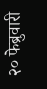२० फेब्रुवारी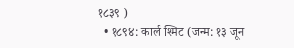१८३९ )
  • १८९४: कार्ल श्मिट (जन्म: १३ जून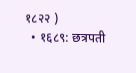१८२२ )
  • १६८९: छत्रपती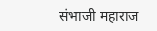संभाजी महाराज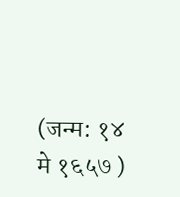(जन्म: १४ मे १६५७ )